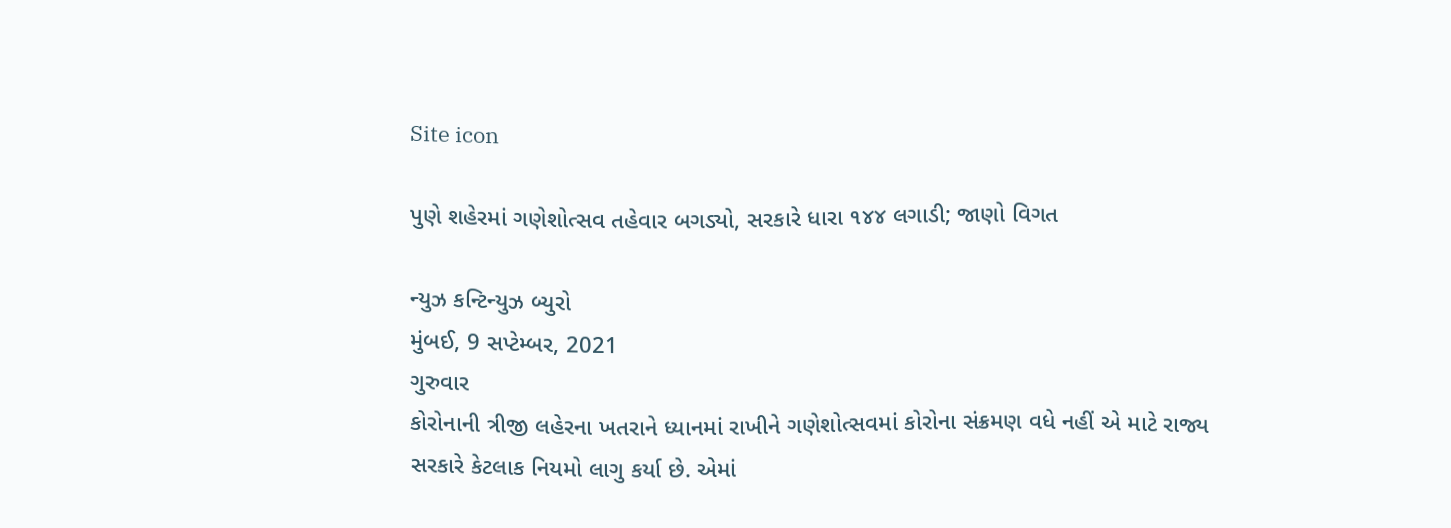Site icon

પુણે શહેરમાં ગણેશોત્સવ તહેવાર બગડ્યો, સરકારે ધારા ૧૪૪ લગાડી; જાણો વિગત

ન્યુઝ કન્ટિન્યુઝ બ્યુરો
મુંબઈ, 9 સપ્ટેમ્બર, 2021
ગુરુવાર
કોરોનાની ત્રીજી લહેરના ખતરાને ધ્યાનમાં રાખીને ગણેશોત્સવમાં કોરોના સંક્રમણ વધે નહીં એ માટે રાજ્ય સરકારે કેટલાક નિયમો લાગુ કર્યા છે. એમાં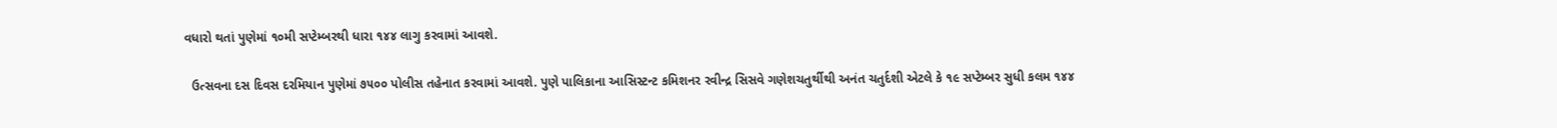વધારો થતાં પુણેમાં ૧૦મી સપ્ટેમ્બરથી ધારા ૧૪૪ લાગુ કરવામાં આવશે.

  ઉત્સવના દસ દિવસ દરમિયાન પુણેમાં ૭૫૦૦ પોલીસ તહેનાત કરવામાં આવશે. પુણે પાલિકાના આસિસ્ટન્ટ કમિશનર રવીન્દ્ર સિસવે ગણેશચતુર્થીથી અનંત ચતુર્દશી એટલે કે ૧૯ સપ્ટેમ્બર સુધી કલમ ૧૪૪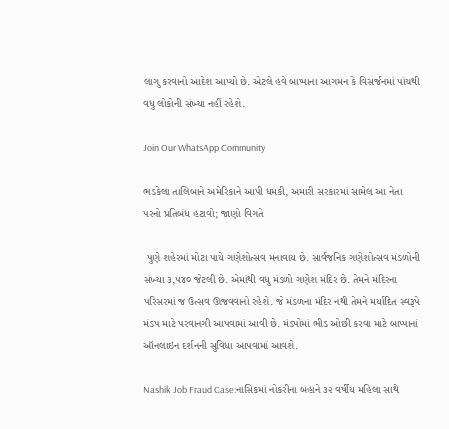લાગુ કરવાનો આદેશ આપ્યો છે. એટલે હવે બાપ્પાના આગમન કે વિસર્જનમાં પાંચથી વધુ લોકોની સંખ્યા નહીં રહેશે.

Join Our WhatsApp Community

ભડકેલા તાલિબાને અમેરિકાને આપી ધમકી, અમારી સરકારમાં સામેલ આ નેતા પરનો પ્રતિબંધ હટાવો; જાણો વિગતે

 પુણે શહેરમાં મોટા પાયે ગણેશોત્સવ મનાવાય છે. સાર્વજનિક ગણેશોત્સવ મંડળોની સંખ્યા ૩,૫૪૦ જેટલી છે. એમાંથી વધુ મંડળો ગણેશ મંદિર છે. તેમને મંદિરના પરિસરમાં જ ઉત્સવ ઊજવવાનો રહેશે. જે મંડળના મંદિર નથી તેમને મર્યાદિત સ્વરૂપે મંડપ માટે પરવાનગી આપવામાં આવી છે. મંડપોમાં ભીડ ઓછી કરવા માટે બાપ્પાનાં ઑનલાઇન દર્શનની સુવિધા આપવામાં આવશે.

Nashik Job Fraud Case:નાસિકમાં નોકરીના બહાને ૩૨ વર્ષીય મહિલા સાથે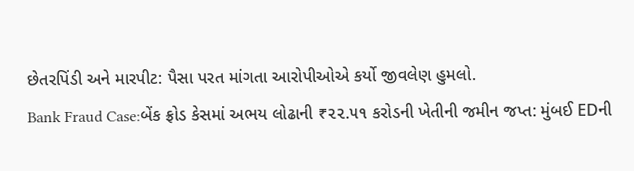છેતરપિંડી અને મારપીટ: પૈસા પરત માંગતા આરોપીઓએ કર્યો જીવલેણ હુમલો.
Bank Fraud Case:બેંક ફ્રોડ કેસમાં અભય લોઢાની ₹૨૨.૫૧ કરોડની ખેતીની જમીન જપ્ત: મુંબઈ EDની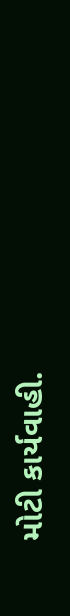મોટી કાર્યવાહી.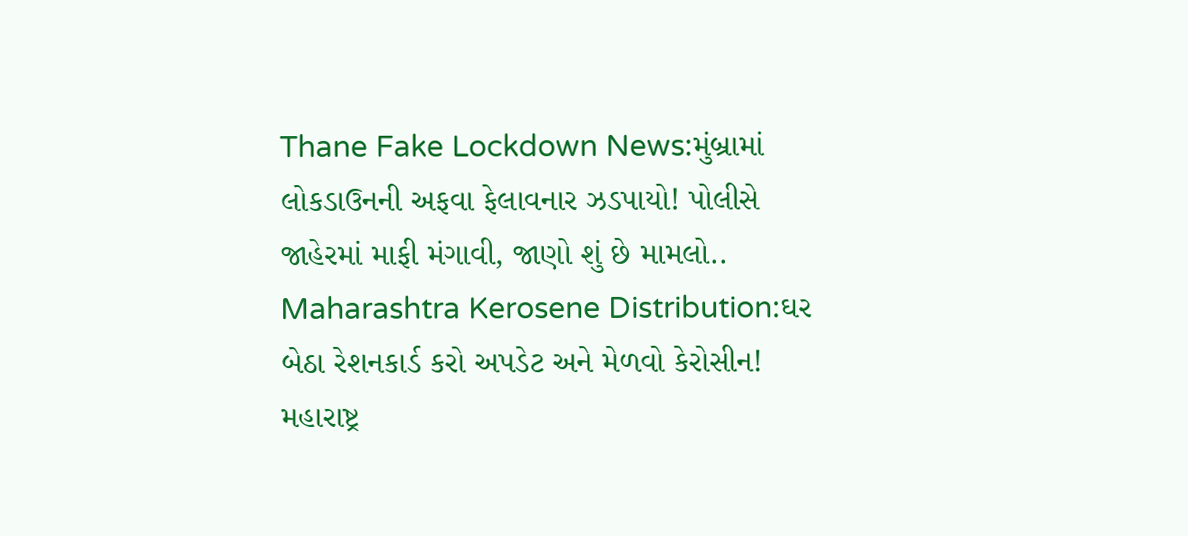Thane Fake Lockdown News:મુંબ્રામાં લોકડાઉનની અફવા ફેલાવનાર ઝડપાયો! પોલીસે જાહેરમાં માફી મંગાવી, જાણો શું છે મામલો..
Maharashtra Kerosene Distribution:ઘર બેઠા રેશનકાર્ડ કરો અપડેટ અને મેળવો કેરોસીન! મહારાષ્ટ્ર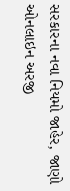સરકારના નવા નિયમો જાહેર, જાણો ઓનલાઇન અરજી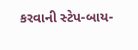કરવાની સ્ટેપ-બાય-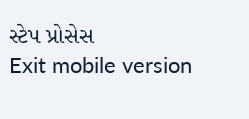સ્ટેપ પ્રોસેસ
Exit mobile version